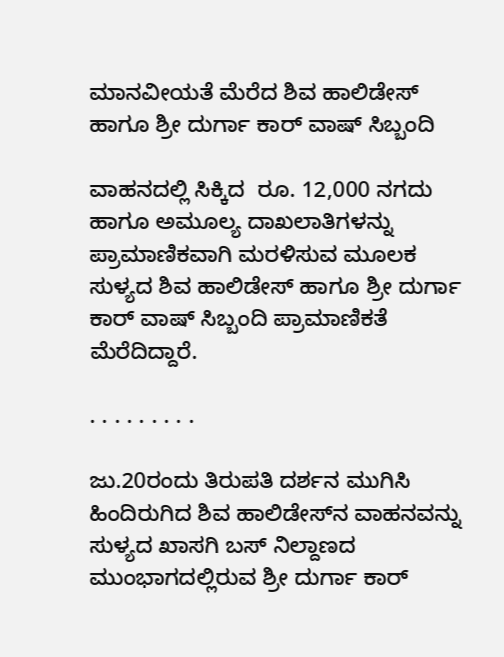ಮಾನವೀಯತೆ ಮೆರೆದ ಶಿವ ಹಾಲಿಡೇಸ್ ಹಾಗೂ ಶ್ರೀ ದುರ್ಗಾ ಕಾರ್ ವಾಷ್ ಸಿಬ್ಬಂದಿ

ವಾಹನದಲ್ಲಿ ಸಿಕ್ಕಿದ  ರೂ‌. 12,000 ನಗದು ಹಾಗೂ ಅಮೂಲ್ಯ ದಾಖಲಾತಿಗಳನ್ನು ಪ್ರಾಮಾಣಿಕವಾಗಿ ಮರಳಿಸುವ ಮೂಲಕ ಸುಳ್ಯದ ಶಿವ ಹಾಲಿಡೇಸ್ ಹಾಗೂ ಶ್ರೀ ದುರ್ಗಾ ಕಾರ್ ವಾಷ್ ಸಿಬ್ಬಂದಿ ಪ್ರಾಮಾಣಿಕತೆ ಮೆರೆದಿದ್ದಾರೆ.

. . . . . . . . .

ಜು.20ರಂದು ತಿರುಪತಿ ದರ್ಶನ ಮುಗಿಸಿ ಹಿಂದಿರುಗಿದ ಶಿವ ಹಾಲಿಡೇಸ್‌ನ ವಾಹನವನ್ನು ಸುಳ್ಯದ ಖಾಸಗಿ ಬಸ್ ನಿಲ್ದಾಣದ ಮುಂಭಾಗದಲ್ಲಿರುವ ಶ್ರೀ ದುರ್ಗಾ ಕಾರ್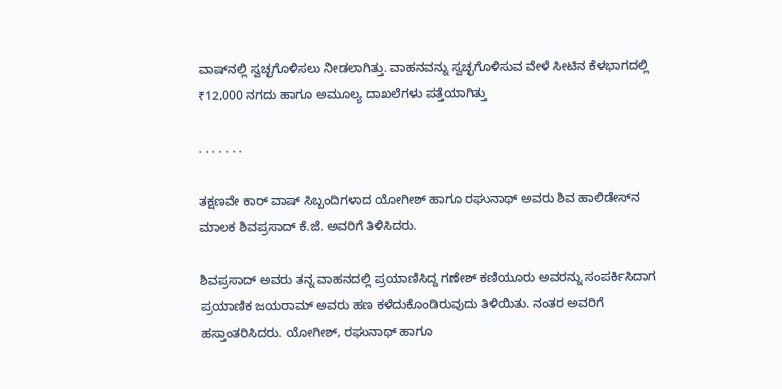ವಾಷ್‌ನಲ್ಲಿ ಸ್ವಚ್ಛಗೊಳಿಸಲು ನೀಡಲಾಗಿತ್ತು. ವಾಹನವನ್ನು ಸ್ವಚ್ಛಗೊಳಿಸುವ ವೇಳೆ ಸೀಟಿನ ಕೆಳಭಾಗದಲ್ಲಿ ₹12,000 ನಗದು ಹಾಗೂ ಅಮೂಲ್ಯ ದಾಖಲೆಗಳು ಪತ್ತೆಯಾಗಿತ್ತು

. . . . . . .

ತಕ್ಷಣವೇ ಕಾರ್ ವಾಷ್ ಸಿಬ್ಬಂದಿಗಳಾದ ಯೋಗೀಶ್ ಹಾಗೂ ರಘುನಾಥ್ ಅವರು ಶಿವ ಹಾಲಿಡೇಸ್‌ನ ಮಾಲಕ ಶಿವಪ್ರಸಾದ್ ಕೆ.ಜೆ. ಅವರಿಗೆ ತಿಳಿಸಿದರು.

ಶಿವಪ್ರಸಾದ್ ಅವರು ತನ್ನ ವಾಹನದಲ್ಲಿ ಪ್ರಯಾಣಿಸಿದ್ದ ಗಣೇಶ್ ಕಣಿಯೂರು ಅವರನ್ನು ಸಂಪರ್ಕಿಸಿದಾಗ  ಪ್ರಯಾಣಿಕ ಜಯರಾಮ್ ಅವರು ಹಣ ಕಳೆದುಕೊಂಡಿರುವುದು ತಿಳಿಯಿತು. ನಂತರ ಅವರಿಗೆ  ಹಸ್ತಾಂತರಿಸಿದರು. ಯೋಗೀಶ್, ರಘುನಾಥ್ ಹಾಗೂ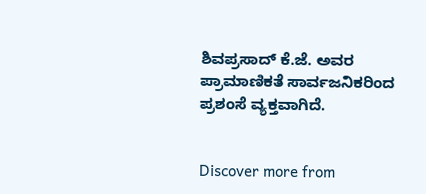ಶಿವಪ್ರಸಾದ್ ಕೆ.ಜೆ. ಅವರ ಪ್ರಾಮಾಣಿಕತೆ ಸಾರ್ವಜನಿಕರಿಂದ ಪ್ರಶಂಸೆ ವ್ಯಕ್ತವಾಗಿದೆ.


Discover more from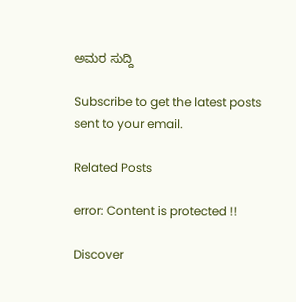ಅಮರ ಸುದ್ದಿ

Subscribe to get the latest posts sent to your email.

Related Posts

error: Content is protected !!

Discover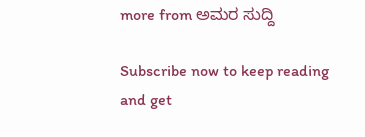more from ಅಮರ ಸುದ್ದಿ

Subscribe now to keep reading and get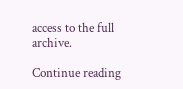access to the full archive.

Continue reading